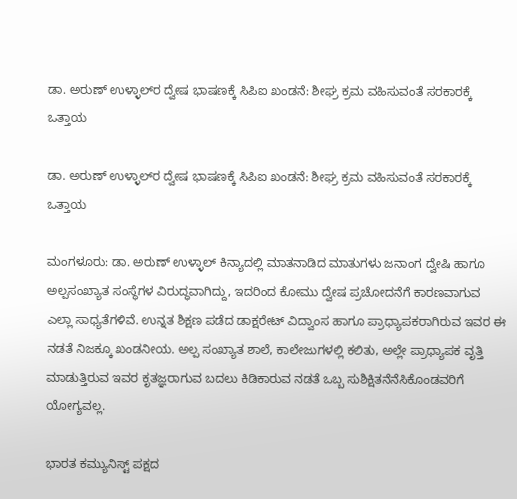ಡಾ. ಅರುಣ್ ಉಳ್ಳಾಲ್‌ರ ದ್ವೇಷ ಭಾಷಣಕ್ಕೆ ಸಿಪಿಐ ಖಂಡನೆ: ಶೀಘ್ರ ಕ್ರಮ ವಹಿಸುವಂತೆ ಸರಕಾರಕ್ಕೆ ಒತ್ತಾಯ

ಡಾ. ಅರುಣ್ ಉಳ್ಳಾಲ್‌ರ ದ್ವೇಷ ಭಾಷಣಕ್ಕೆ ಸಿಪಿಐ ಖಂಡನೆ: ಶೀಘ್ರ ಕ್ರಮ ವಹಿಸುವಂತೆ ಸರಕಾರಕ್ಕೆ ಒತ್ತಾಯ

ಮಂಗಳೂರು: ಡಾ. ಅರುಣ್ ಉಳ್ಳಾಲ್ ಕಿನ್ಯಾದಲ್ಲಿ ಮಾತನಾಡಿದ ಮಾತುಗಳು ಜನಾಂಗ ದ್ವೇಷಿ ಹಾಗೂ ಅಲ್ಪಸಂಖ್ಯಾತ ಸಂಸ್ಥೆಗಳ ವಿರುದ್ಧವಾಗಿದ್ದು, ಇದರಿಂದ ಕೋಮು ದ್ವೇಷ ಪ್ರಚೋದನೆಗೆ ಕಾರಣವಾಗುವ ಎಲ್ಲಾ ಸಾಧ್ಯತೆಗಳಿವೆ. ಉನ್ನತ ಶಿಕ್ಷಣ ಪಡೆದ ಡಾಕ್ಷರೇಟ್ ವಿದ್ವಾಂಸ ಹಾಗೂ ಪ್ರಾಧ್ಯಾಪಕರಾಗಿರುವ ಇವರ ಈ ನಡತೆ ನಿಜಕ್ಕೂ ಖಂಡನೀಯ. ಅಲ್ಪ ಸಂಖ್ಯಾತ ಶಾಲೆ, ಕಾಲೇಜುಗಳಲ್ಲಿ ಕಲಿತು, ಅಲ್ಲೇ ಪ್ರಾಧ್ಯಾಪಕ ವೃತ್ತಿ ಮಾಡುತ್ತಿರುವ ಇವರ ಕೃತಜ್ಞರಾಗುವ ಬದಲು ಕಿಡಿಕಾರುವ ನಡತೆ ಒಬ್ಬ ಸುಶಿಕ್ಷಿತನೆನೆಸಿಕೊಂಡವರಿಗೆ ಯೋಗ್ಯವಲ್ಲ.

ಭಾರತ ಕಮ್ಯುನಿಸ್ಟ್ ಪಕ್ಷದ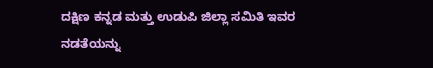ದಕ್ಷಿಣ ಕನ್ನಡ ಮತ್ತು ಉಡುಪಿ ಜಿಲ್ಲಾ ಸಮಿತಿ ಇವರ ನಡತೆಯನ್ನು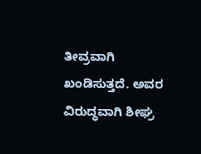ತೀವ್ರವಾಗಿ ಖಂಡಿಸುತ್ತದೆ. ಅವರ ವಿರುದ್ಧವಾಗಿ ಶೀಘ್ರ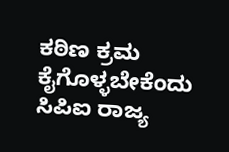ಕಠಿಣ ಕ್ರಮ ಕೈಗೊಳ್ಳಬೇಕೆಂದು ಸಿಪಿಐ ರಾಜ್ಯ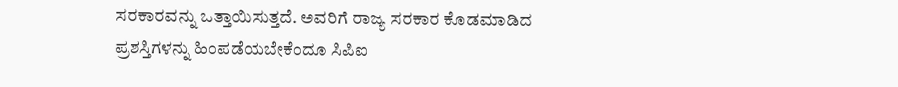ಸರಕಾರವನ್ನು ಒತ್ತಾಯಿಸುತ್ತದೆ. ಅವರಿಗೆ ರಾಜ್ಯ ಸರಕಾರ ಕೊಡಮಾಡಿದ ಪ್ರಶಸ್ತಿಗಳನ್ನು ಹಿಂಪಡೆಯಬೇಕೆಂದೂ ಸಿಪಿಐ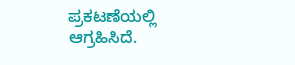ಪ್ರಕಟಣೆಯಲ್ಲಿ ಆಗ್ರಹಿಸಿದೆ.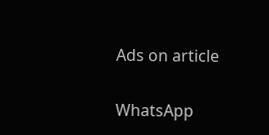Ads on article

WhatsApp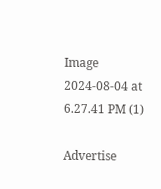Image 2024-08-04 at 6.27.41 PM (1)

Advertise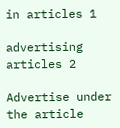in articles 1

advertising articles 2

Advertise under the article